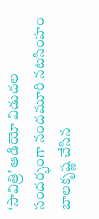‘సావిత్రి’ ఆడియో విడుదల సందర్భంగా నందమూరి నటసింహం బాలకృష్ణ చేసిన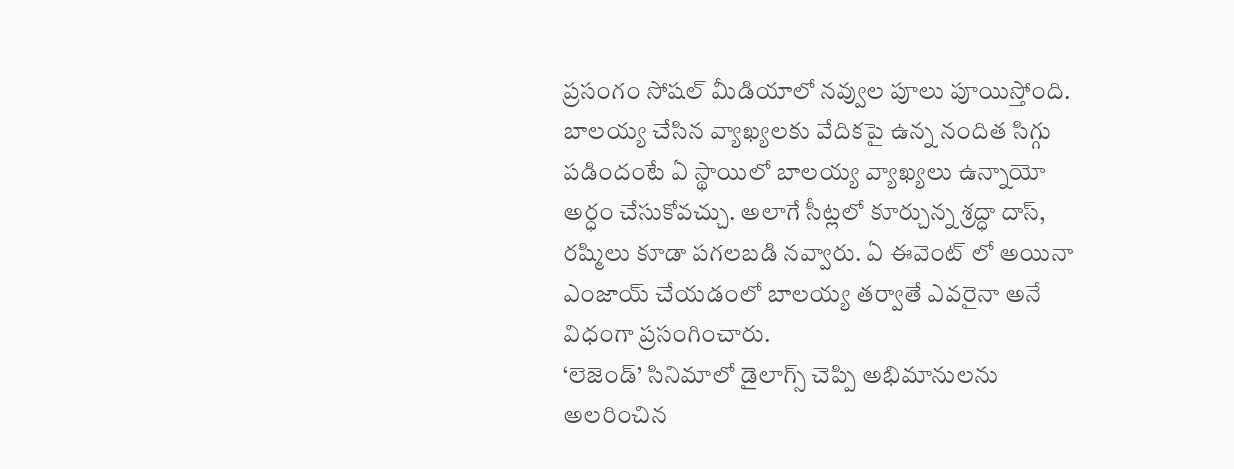ప్రసంగం సోషల్ మీడియాలో నవ్వుల పూలు పూయిస్తోంది. బాలయ్య చేసిన వ్యాఖ్యలకు వేదికపై ఉన్న నందిత సిగ్గు పడిందంటే ఏ స్థాయిలో బాలయ్య వ్యాఖ్యలు ఉన్నాయో అర్ధం చేసుకోవచ్చు. అలాగే సీట్లలో కూర్చున్న శ్రద్ధా దాస్, రష్మిలు కూడా పగలబడి నవ్వారు. ఏ ఈవెంట్ లో అయినా ఎంజాయ్ చేయడంలో బాలయ్య తర్వాతే ఎవరైనా అనే విధంగా ప్రసంగించారు.
‘లెజెండ్’ సినిమాలో డైలాగ్స్ చెప్పి అభిమానులను అలరించిన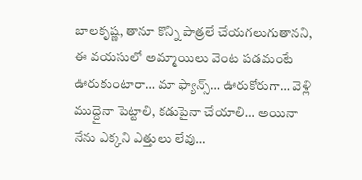బాలకృష్ణ, తానూ కొన్ని పాత్రలే చేయగలుగుతానని, ఈ వయసులో అమ్మాయిలు వెంట పడమంటే ఊరుకుంటారా… మా ఫ్యాన్స్… ఊరుకోరుగా… వెళ్లి ముద్దైనా పెట్టాలి, కడుపైనా చేయాలి… అయినా నేను ఎక్కని ఎత్తులు లేవు…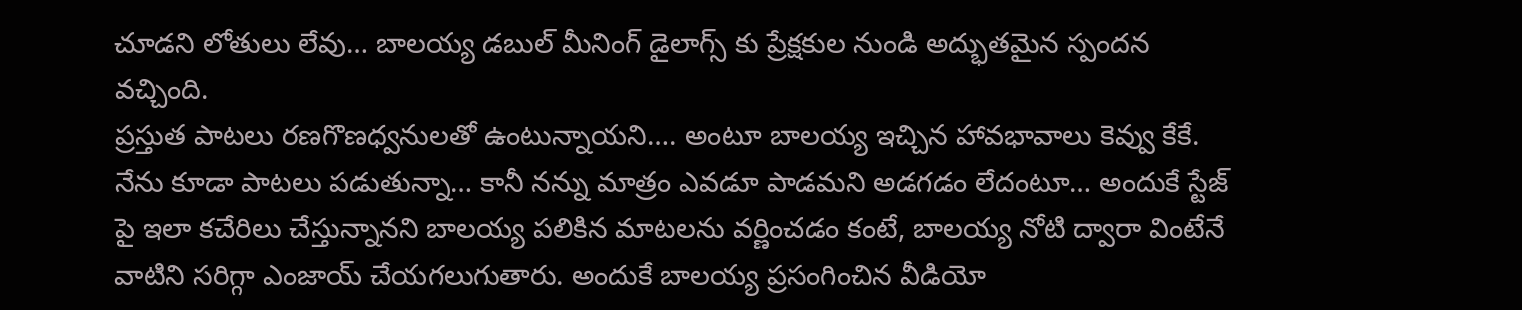చూడని లోతులు లేవు… బాలయ్య డబుల్ మీనింగ్ డైలాగ్స్ కు ప్రేక్షకుల నుండి అద్భుతమైన స్పందన వచ్చింది.
ప్రస్తుత పాటలు రణగొణధ్వనులతో ఉంటున్నాయని…. అంటూ బాలయ్య ఇచ్చిన హావభావాలు కెవ్వు కేకే. నేను కూడా పాటలు పడుతున్నా… కానీ నన్ను మాత్రం ఎవడూ పాడమని అడగడం లేదంటూ… అందుకే స్టేజ్ పై ఇలా కచేరిలు చేస్తున్నానని బాలయ్య పలికిన మాటలను వర్ణించడం కంటే, బాలయ్య నోటి ద్వారా వింటేనే వాటిని సరిగ్గా ఎంజాయ్ చేయగలుగుతారు. అందుకే బాలయ్య ప్రసంగించిన వీడియో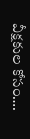వీక్షకుల కోసం….